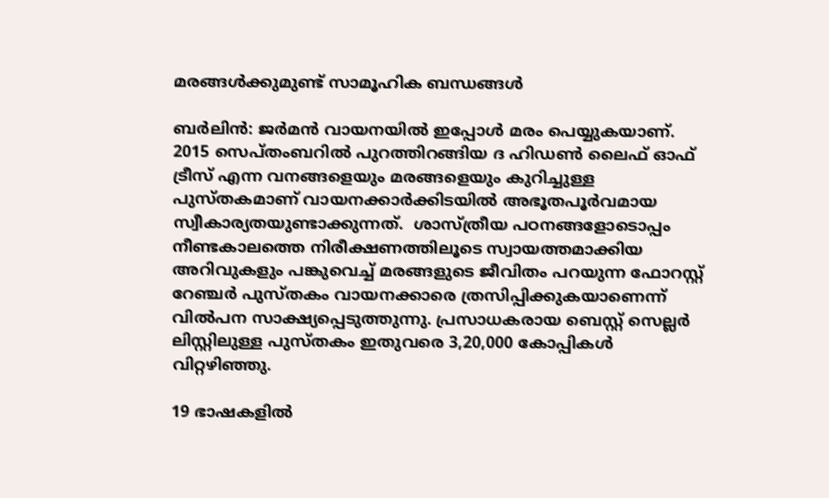മരങ്ങള്‍ക്കുമുണ്ട് സാമൂഹിക ബന്ധങ്ങള്‍

ബര്‍ലിന്‍: ജര്‍മന്‍ വായനയില്‍ ഇപ്പോള്‍ മരം പെയ്യുകയാണ്. 2015 സെപ്തംബറില്‍ പുറത്തിറങ്ങിയ ദ ഹിഡണ്‍ ലൈഫ് ഓഫ് ട്രീസ് എന്ന വനങ്ങളെയും മരങ്ങളെയും കുറിച്ചുള്ള പുസ്തകമാണ് വായനക്കാര്‍ക്കിടയില്‍ അഭൂതപൂര്‍വമായ സ്വീകാര്യതയുണ്ടാക്കുന്നത്.  ശാസ്ത്രീയ പഠനങ്ങളോടൊപ്പം നീണ്ടകാലത്തെ നിരീക്ഷണത്തിലൂടെ സ്വായത്തമാക്കിയ അറിവുകളും പങ്കുവെച്ച് മരങ്ങളുടെ ജീവിതം പറയുന്ന ഫോറസ്റ്റ് റേഞ്ചര്‍ പുസ്തകം വായനക്കാരെ ത്രസിപ്പിക്കുകയാണെന്ന് വില്‍പന സാക്ഷ്യപ്പെടുത്തുന്നു. പ്രസാധകരായ ബെസ്റ്റ് സെല്ലര്‍ ലിസ്റ്റിലുള്ള പുസ്തകം ഇതുവരെ 3,20,000 കോപ്പികള്‍ വിറ്റഴിഞ്ഞു.

19 ഭാഷകളില്‍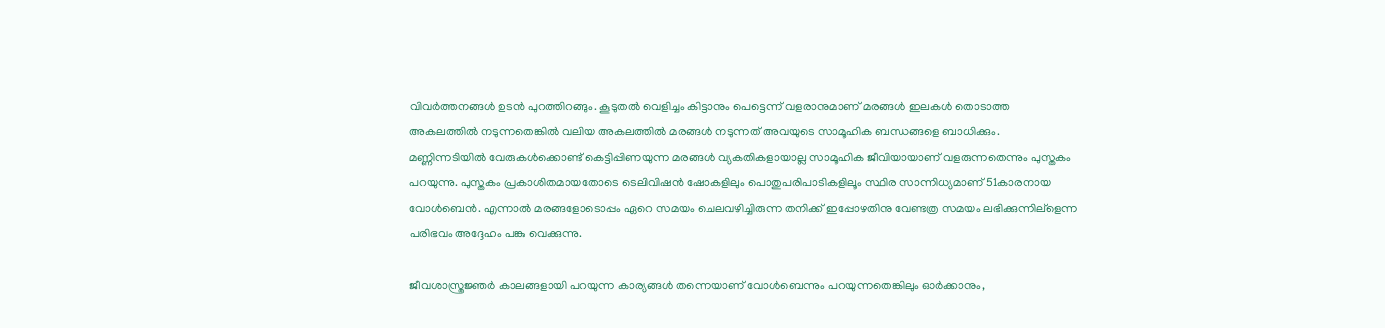വിവര്‍ത്തനങ്ങള്‍ ഉടന്‍ പുറത്തിറങ്ങും. കൂടുതല്‍ വെളിച്ചം കിട്ടാനും പെട്ടെന്ന് വളരാനുമാണ് മരങ്ങള്‍ ഇലകള്‍ തൊടാത്ത അകലത്തില്‍ നടുന്നതെങ്കില്‍ വലിയ അകലത്തില്‍ മരങ്ങള്‍ നടുന്നത് അവയുടെ സാമൂഹിക ബന്ധങ്ങളെ ബാധിക്കും. മണ്ണിന്നടിയില്‍ വേരുകള്‍ക്കൊണ്ട് കെട്ടിപ്പിണയുന്ന മരങ്ങള്‍ വ്യകതികളായാല്ല സാമൂഹിക ജീവിയായാണ് വളരുന്നതെന്നും പുസ്തകം പറയുന്നു. പുസ്തകം പ്രകാശിതമായതോടെ ടെലിവിഷന്‍ ഷോകളിലും പൊതുപരിപാടികളിലൂം സ്ഥിര സാന്നിധ്യമാണ് 51കാരനായ വോള്‍ബെന്‍. എന്നാല്‍ മരങ്ങളോടൊപ്പം ഏറെ സമയം ചെലവഴിച്ചിരുന്ന തനിക്ക് ഇപ്പോഴതിനു വേണ്ടത്ര സമയം ലഭിക്കുന്നില്ളെന്ന പരിഭവം അദ്ദേഹം പങ്കു വെക്കുന്നു.

ജീവശാസ്ത്രജ്ഞര്‍ കാലങ്ങളായി പറയുന്ന കാര്യങ്ങള്‍ തന്നെയാണ് വോള്‍ബെന്നും പറയുന്നതെങ്കിലും ഓര്‍ക്കാനും,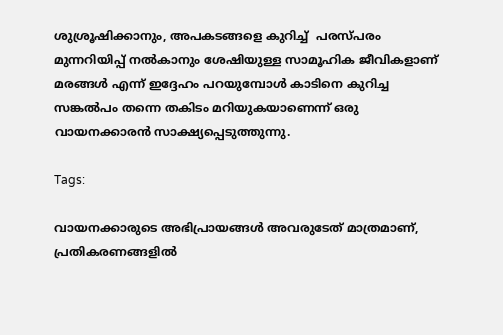ശുശ്രൂഷിക്കാനും, അപകടങ്ങളെ കുറിച്ച്  പരസ്പരം മുന്നറിയിപ്പ് നല്‍കാനും ശേഷിയുള്ള സാമൂഹിക ജീവികളാണ് മരങ്ങള്‍ എന്ന് ഇദ്ദേഹം പറയുമ്പോള്‍ കാടിനെ കുറിച്ച സങ്കല്‍പം തന്നെ തകിടം മറിയുകയാണെന്ന് ഒരു വായനക്കാരന്‍ സാക്ഷ്യപ്പെടുത്തുന്നു.

Tags:

വായനക്കാരുടെ അഭിപ്രായങ്ങള്‍ അവരുടേത് മാത്രമാണ്, പ്രതികരണങ്ങളിൽ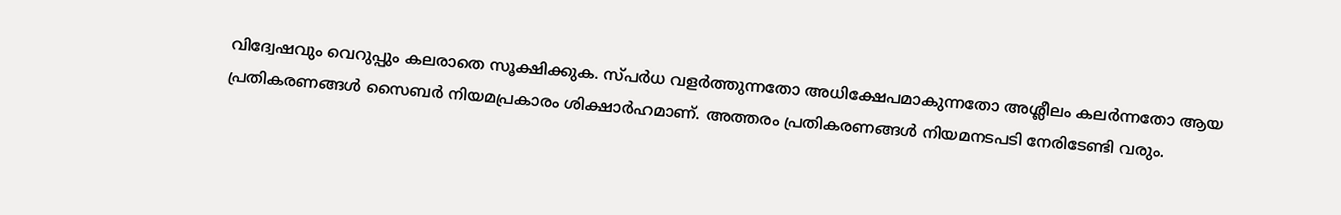വിദ്വേഷവും വെറുപ്പും കലരാതെ സൂക്ഷിക്കുക. സ്പർധ വളർത്തുന്നതോ അധിക്ഷേപമാകുന്നതോ അശ്ലീലം കലർന്നതോ ആയ പ്രതികരണങ്ങൾ സൈബർ നിയമപ്രകാരം ശിക്ഷാർഹമാണ്. അത്തരം പ്രതികരണങ്ങൾ നിയമനടപടി നേരിടേണ്ടി വരും.